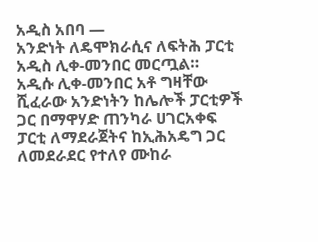አዲስ አበባ —
አንድነት ለዴሞክራሲና ለፍትሕ ፓርቲ አዲስ ሊቀ-መንበር መርጧል።
አዲሱ ሊቀ-መንበር አቶ ግዛቸው ሺፈራው አንድነትን ከሌሎች ፓርቲዎች ጋር በማዋሃድ ጠንካራ ሀገርአቀፍ ፓርቲ ለማደራጀትና ከኢሕአዴግ ጋር ለመደራደር የተለየ ሙከራ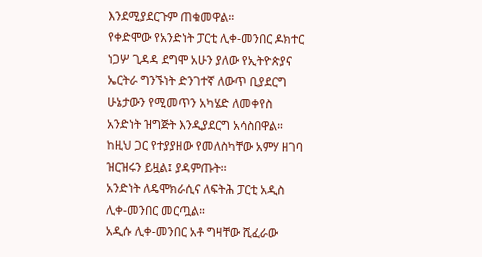እንደሚያደርጉም ጠቁመዋል።
የቀድሞው የአንድነት ፓርቲ ሊቀ-መንበር ዶክተር ነጋሦ ጊዳዳ ደግሞ አሁን ያለው የኢትዮጵያና ኤርትራ ግንኙነት ድንገተኛ ለውጥ ቢያደርግ ሁኔታውን የሚመጥን አካሄድ ለመቀየስ አንድነት ዝግጅት እንዲያደርግ አሳስበዋል።
ከዚህ ጋር የተያያዘው የመለስካቸው አምሃ ዘገባ ዝርዝሩን ይዟል፤ ያዳምጡት፡፡
አንድነት ለዴሞክራሲና ለፍትሕ ፓርቲ አዲስ ሊቀ-መንበር መርጧል።
አዲሱ ሊቀ-መንበር አቶ ግዛቸው ሺፈራው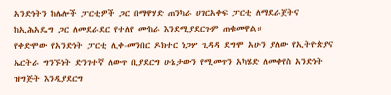አንድነትን ከሌሎች ፓርቲዎች ጋር በማዋሃድ ጠንካራ ሀገርአቀፍ ፓርቲ ለማደራጀትና ከኢሕአዴግ ጋር ለመደራደር የተለየ ሙከራ እንደሚያደርጉም ጠቁመዋል።
የቀድሞው የአንድነት ፓርቲ ሊቀ-መንበር ዶክተር ነጋሦ ጊዳዳ ደግሞ አሁን ያለው የኢትዮጵያና ኤርትራ ግንኙነት ድንገተኛ ለውጥ ቢያደርግ ሁኔታውን የሚመጥን አካሄድ ለመቀየስ አንድነት ዝግጅት እንዲያደርግ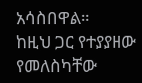አሳስበዋል።
ከዚህ ጋር የተያያዘው የመለስካቸው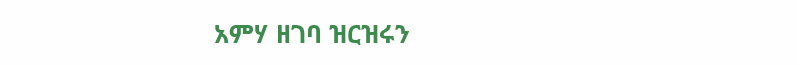አምሃ ዘገባ ዝርዝሩን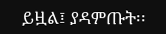ይዟል፤ ያዳምጡት፡፡